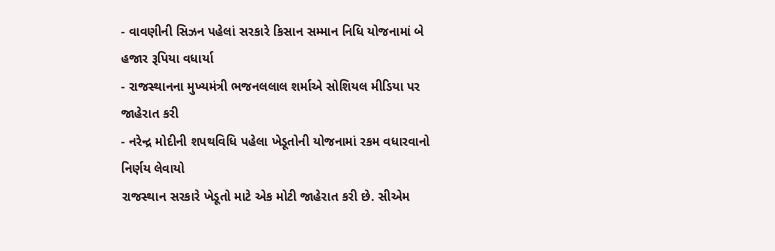- વાવણીની સિઝન પહેલાં સરકારે કિસાન સમ્માન નિધિ યોજનામાં બે હજાર રૂપિયા વધાર્યા
- રાજસ્થાનના મુખ્યમંત્રી ભજનલલાલ શર્માએ સોશિયલ મીડિયા પર જાહેરાત કરી
- નરેન્દ્ર મોદીની શપથવિધિ પહેલા ખેડૂતોની યોજનામાં રકમ વધારવાનો નિર્ણય લેવાયો
રાજસ્થાન સરકારે ખેડૂતો માટે એક મોટી જાહેરાત કરી છે. સીએમ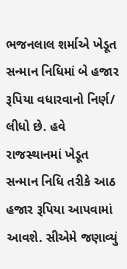ભજનલાલ શર્માએ ખેડૂત સન્માન નિધિમાં બે હજાર રૂપિયા વધારવાનો નિર્ણ/ લીધો છે. હવે રાજસ્થાનમાં ખેડૂત સન્માન નિધિ તરીકે આઠ હજાર રૂપિયા આપવામાં આવશે. સીએમે જણાવ્યું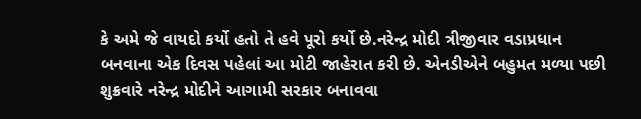કે અમે જે વાયદો કર્યો હતો તે હવે પૂરો કર્યો છે.નરેન્દ્ર મોદી ત્રીજીવાર વડાપ્રધાન બનવાના એક દિવસ પહેલાં આ મોટી જાહેરાત કરી છે. એનડીએને બહુમત મળ્યા પછી શુક્રવારે નરેન્દ્ર મોદીને આગામી સરકાર બનાવવા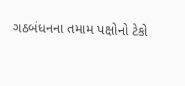ગઠબંધનના તમામ પક્ષોનો ટેકો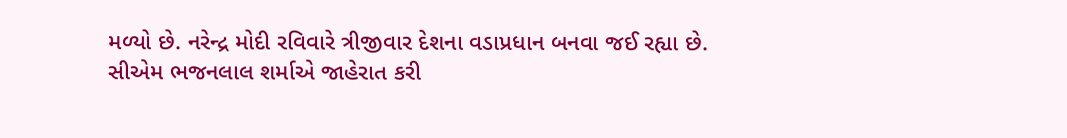મળ્યો છે. નરેન્દ્ર મોદી રવિવારે ત્રીજીવાર દેશના વડાપ્રધાન બનવા જઈ રહ્યા છે.
સીએમ ભજનલાલ શર્માએ જાહેરાત કરી